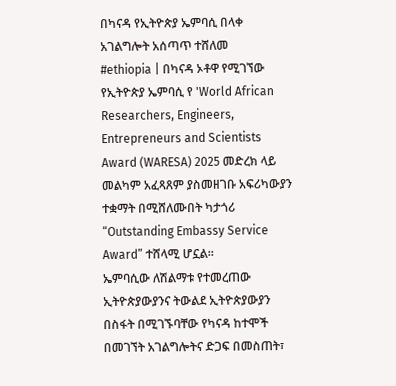በካናዳ የኢትዮጵያ ኤምባሲ በላቀ አገልግሎት አሰጣጥ ተሸለመ
#ethiopia | በካናዳ ኦቶዋ የሚገኘው የኢትዮጵያ ኤምባሲ የ 'World African Researchers, Engineers, Entrepreneurs and Scientists Award (WARESA) 2025 መድረክ ላይ መልካም አፈጻጸም ያስመዘገቡ አፍሪካውያን ተቋማት በሚሸለሙበት ካታጎሪ “Outstanding Embassy Service Award” ተሸላሚ ሆኗል።
ኤምባሲው ለሽልማቱ የተመረጠው ኢትዮጵያውያንና ትውልደ ኢትዮጵያውያን በስፋት በሚገኙባቸው የካናዳ ከተሞች በመገኘት አገልግሎትና ድጋፍ በመስጠት፣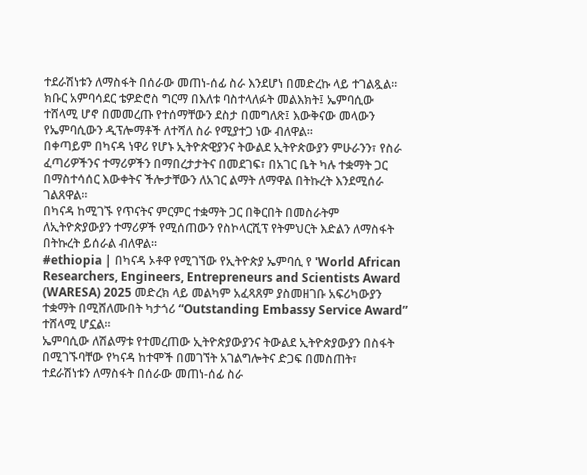ተደራሽነቱን ለማስፋት በሰራው መጠነ-ሰፊ ስራ እንደሆነ በመድረኩ ላይ ተገልጿል።
ክቡር አምባሳደር ቴዎድሮስ ግርማ በእለቱ ባስተላለፉት መልእክት፤ ኤምባሲው ተሸላሚ ሆኖ በመመረጡ የተሰማቸውን ደስታ በመግለጽ፤ እውቅናው መላውን የኤምባሲውን ዲፕሎማቶች ለተሻለ ስራ የሚያተጋ ነው ብለዋል።
በቀጣይም በካናዳ ነዋሪ የሆኑ ኢትዮጵዊያንና ትውልደ ኢትዮጵውያን ምሁራንን፣ የስራ ፈጣሪዎችንና ተማሪዎችን በማበረታታትና በመደገፍ፣ በአገር ቤት ካሉ ተቋማት ጋር በማስተሳሰር እውቀትና ችሎታቸውን ለአገር ልማት ለማዋል በትኩረት እንደሚሰራ ገልጸዋል።
በካናዳ ከሚገኙ የጥናትና ምርምር ተቋማት ጋር በቅርበት በመስራትም ለኢትዮጵያውያን ተማሪዎች የሚሰጠውን የስኮላርሺፕ የትምህርት እድልን ለማስፋት በትኩረት ይሰራል ብለዋል።
#ethiopia | በካናዳ ኦቶዋ የሚገኘው የኢትዮጵያ ኤምባሲ የ 'World African Researchers, Engineers, Entrepreneurs and Scientists Award (WARESA) 2025 መድረክ ላይ መልካም አፈጻጸም ያስመዘገቡ አፍሪካውያን ተቋማት በሚሸለሙበት ካታጎሪ “Outstanding Embassy Service Award” ተሸላሚ ሆኗል።
ኤምባሲው ለሽልማቱ የተመረጠው ኢትዮጵያውያንና ትውልደ ኢትዮጵያውያን በስፋት በሚገኙባቸው የካናዳ ከተሞች በመገኘት አገልግሎትና ድጋፍ በመስጠት፣ ተደራሽነቱን ለማስፋት በሰራው መጠነ-ሰፊ ስራ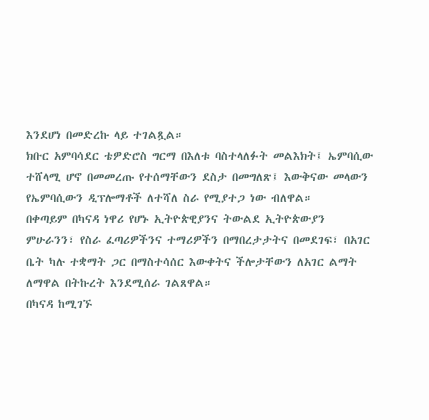እንደሆነ በመድረኩ ላይ ተገልጿል።
ክቡር አምባሳደር ቴዎድሮስ ግርማ በእለቱ ባስተላለፉት መልእክት፤ ኤምባሲው ተሸላሚ ሆኖ በመመረጡ የተሰማቸውን ደስታ በመግለጽ፤ እውቅናው መላውን የኤምባሲውን ዲፕሎማቶች ለተሻለ ስራ የሚያተጋ ነው ብለዋል።
በቀጣይም በካናዳ ነዋሪ የሆኑ ኢትዮጵዊያንና ትውልደ ኢትዮጵውያን ምሁራንን፣ የስራ ፈጣሪዎችንና ተማሪዎችን በማበረታታትና በመደገፍ፣ በአገር ቤት ካሉ ተቋማት ጋር በማስተሳሰር እውቀትና ችሎታቸውን ለአገር ልማት ለማዋል በትኩረት እንደሚሰራ ገልጸዋል።
በካናዳ ከሚገኙ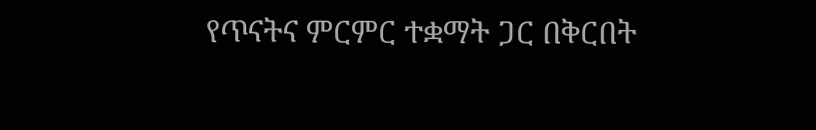የጥናትና ምርምር ተቋማት ጋር በቅርበት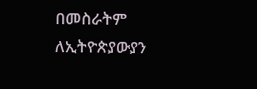በመስራትም ለኢትዮጵያውያን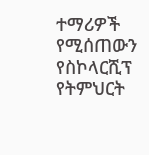ተማሪዎች የሚሰጠውን የስኮላርሺፕ የትምህርት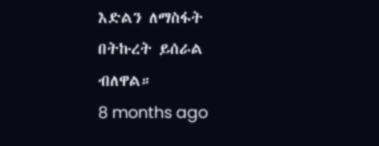እድልን ለማስፋት በትኩረት ይሰራል ብለዋል።
8 months ago